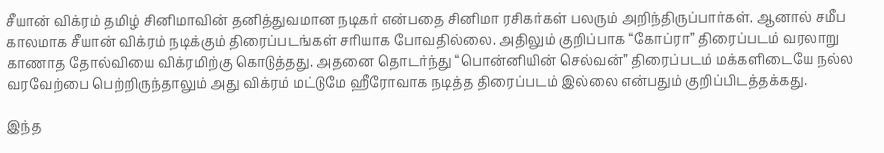சீயான் விக்ரம் தமிழ் சினிமாவின் தனித்துவமான நடிகர் என்பதை சினிமா ரசிகர்கள் பலரும் அறிந்திருப்பார்கள். ஆனால் சமீப காலமாக சீயான் விக்ரம் நடிக்கும் திரைப்படங்கள் சரியாக போவதில்லை. அதிலும் குறிப்பாக “கோப்ரா” திரைப்படம் வரலாறு காணாத தோல்வியை விக்ரமிற்கு கொடுத்தது. அதனை தொடர்ந்து “பொன்னியின் செல்வன்” திரைப்படம் மக்களிடையே நல்ல வரவேற்பை பெற்றிருந்தாலும் அது விக்ரம் மட்டுமே ஹீரோவாக நடித்த திரைப்படம் இல்லை என்பதும் குறிப்பிடத்தக்கது.

இந்த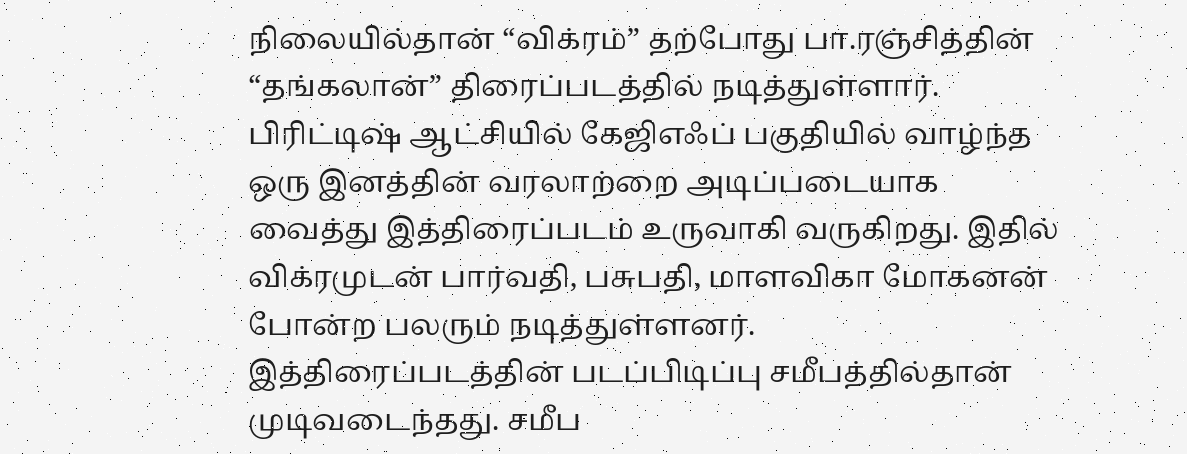நிலையில்தான் “விக்ரம்” தற்போது பா.ரஞ்சித்தின் “தங்கலான்” திரைப்படத்தில் நடித்துள்ளார். பிரிட்டிஷ் ஆட்சியில் கேஜிஎஃப் பகுதியில் வாழ்ந்த ஒரு இனத்தின் வரலாற்றை அடிப்படையாக வைத்து இத்திரைப்படம் உருவாகி வருகிறது. இதில் விக்ரமுடன் பார்வதி, பசுபதி, மாளவிகா மோகனன் போன்ற பலரும் நடித்துள்ளனர். இத்திரைப்படத்தின் படப்பிடிப்பு சமீபத்தில்தான் முடிவடைந்தது. சமீப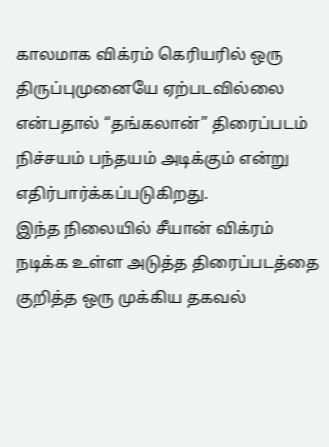காலமாக விக்ரம் கெரியரில் ஒரு திருப்புமுனையே ஏற்படவில்லை என்பதால் “தங்கலான்” திரைப்படம் நிச்சயம் பந்தயம் அடிக்கும் என்று எதிர்பார்க்கப்படுகிறது.
இந்த நிலையில் சீயான் விக்ரம் நடிக்க உள்ள அடுத்த திரைப்படத்தை குறித்த ஒரு முக்கிய தகவல்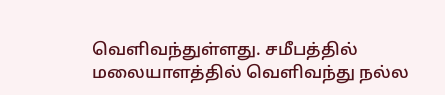வெளிவந்துள்ளது. சமீபத்தில் மலையாளத்தில் வெளிவந்து நல்ல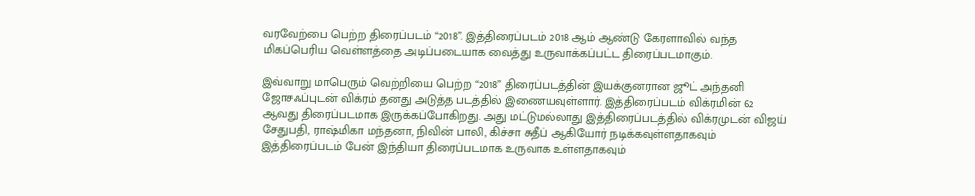வரவேற்பை பெற்ற திரைப்படம் “2018”. இத்திரைப்படம் 2018 ஆம் ஆண்டு கேரளாவில் வந்த மிகப்பெரிய வெள்ளத்தை அடிப்படையாக வைத்து உருவாக்கப்பட்ட திரைப்படமாகும்.

இவ்வாறு மாபெரும் வெற்றியை பெற்ற “2018” திரைப்படத்தின் இயக்குனரான ஜூட் அந்தனி ஜோசஃப்புடன் விக்ரம் தனது அடுத்த படத்தில் இணையவுள்ளார். இத்திரைப்படம் விக்ரமின் 62 ஆவது திரைப்படமாக இருக்கப்போகிறது. அது மட்டுமல்லாது இத்திரைப்படத்தில் விக்ரமுடன் விஜய் சேதுபதி, ராஷ்மிகா மந்தனா, நிவின் பாலி, கிச்சா சுதீப் ஆகியோர் நடிக்கவுள்ளதாகவும் இத்திரைப்படம் பேன் இந்தியா திரைப்படமாக உருவாக உள்ளதாகவும்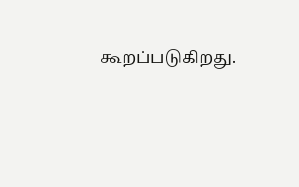கூறப்படுகிறது.